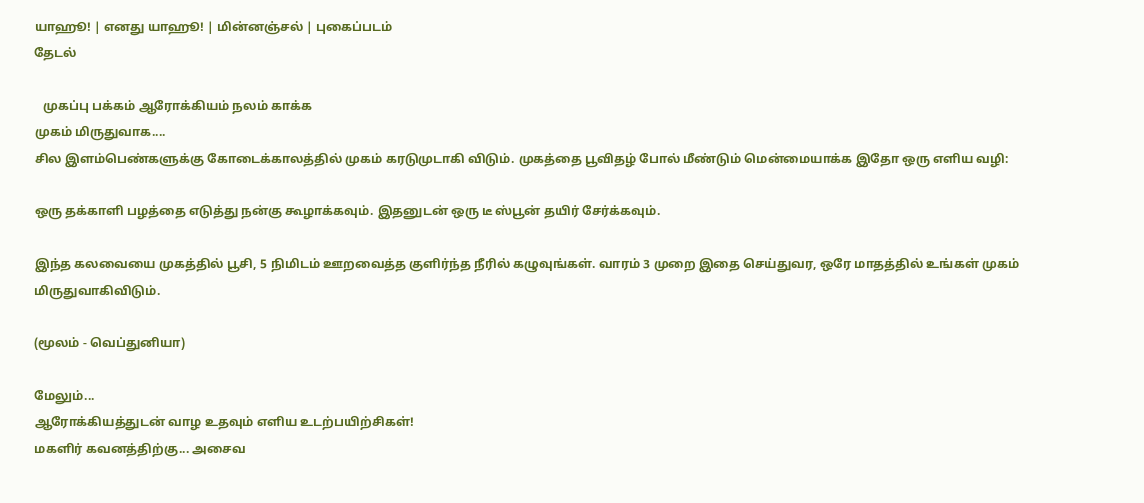யாஹூ! | எனது யாஹூ! | மின்னஞ்சல் | புகைப்படம்
தேடல்

   முகப்பு பக்கம் ஆரோக்கியம் நலம் காக்க
முகம் மிருதுவாக....
சில இளம்பெண்களுக்கு கோடைக்காலத்தில் முகம் கரடுமுடாகி விடும். முகத்தை பூவிதழ் போல் மீண்டும் மென்மையாக்க இதோ ஒரு எளிய வழி:

ஒரு தக்காளி பழத்தை எடுத்து நன்கு கூழாக்கவும். இதனுடன் ஒரு டீ ஸ்பூன் தயிர் சேர்க்கவும்.

இந்த கலவையை முகத்தில் பூசி, 5 நிமிடம் ஊறவைத்த குளிர்ந்த நீரில் கழுவுங்கள். வாரம் 3 முறை இதை செய்துவர, ஒரே மாதத்தில் உங்கள் முகம் மிருதுவாகிவிடும்.

(மூலம் - வெப்துனியா)

மேலும்...
ஆரோக்கியத்துடன் வாழ உதவும் எளிய உடற்பயிற்சிகள்!
மகளிர் கவனத்திற்கு... அசைவ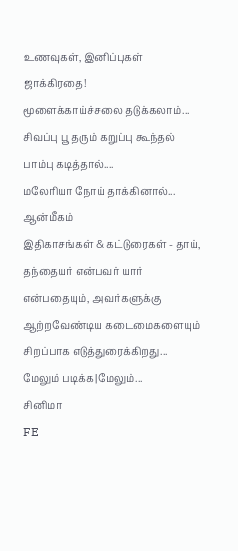உணவுகள், இனிப்புகள் ஜாக்கிரதை!
மூளைக்காய்ச்சலை தடுக்கலாம்...
சிவப்பு பூ தரும் கறுப்பு கூந்தல்
பாம்பு கடித்தால்....
மலேரியா நோய் தாக்கினால்...
ஆன்மீகம்
இதிகாசங்கள் & கட்டுரைகள் - தாய், தந்தையர் என்பவர் யார் என்பதையும், அவர்களுக்கு ஆற்றவேண்டிய கடைமைகளையும் சிறப்பாக எடுத்துரைக்கிறது...
மேலும் படிக்க|மேலும்...
சினிமா
FE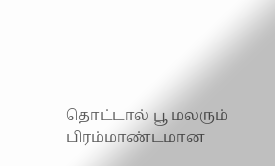தொட்டால் பூ மலரும்
பிரம்மாண்டமான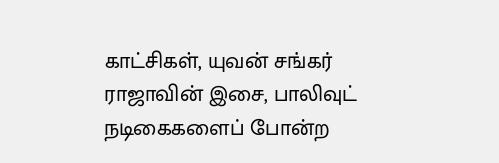காட்சிகள், யுவன் சங்கர் ராஜாவின் இசை, பாலிவுட் நடிகைகளைப் போன்ற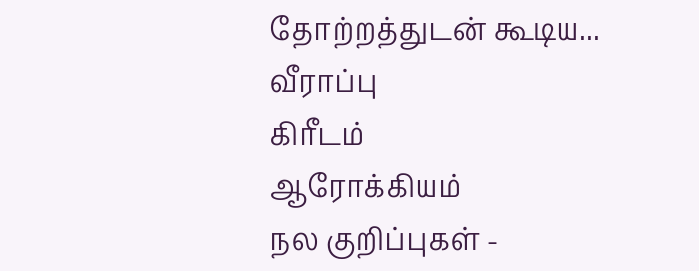தோற்றத்துடன் கூடிய...
வீராப்பு
கிரீடம்
ஆரோக்கியம்
நல குறிப்புகள் -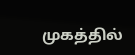முகத்தில்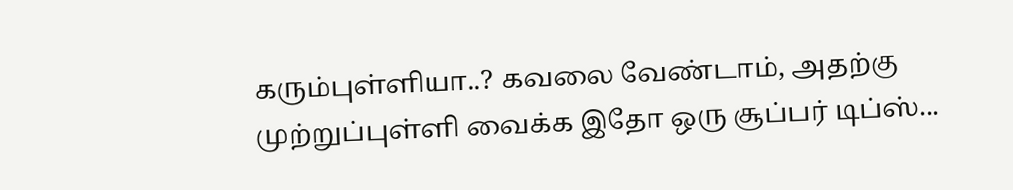கரும்புள்ளியா..? கவலை வேண்டாம், அதற்கு முற்றுப்புள்ளி வைக்க இதோ ஒரு சூப்பர் டிப்ஸ்...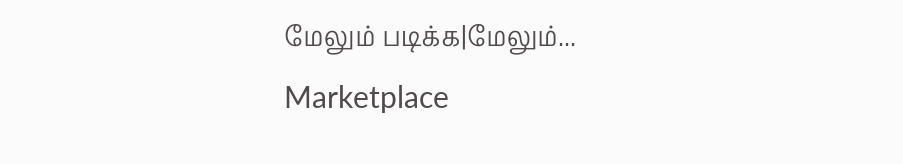மேலும் படிக்க|மேலும்...
Marketplace